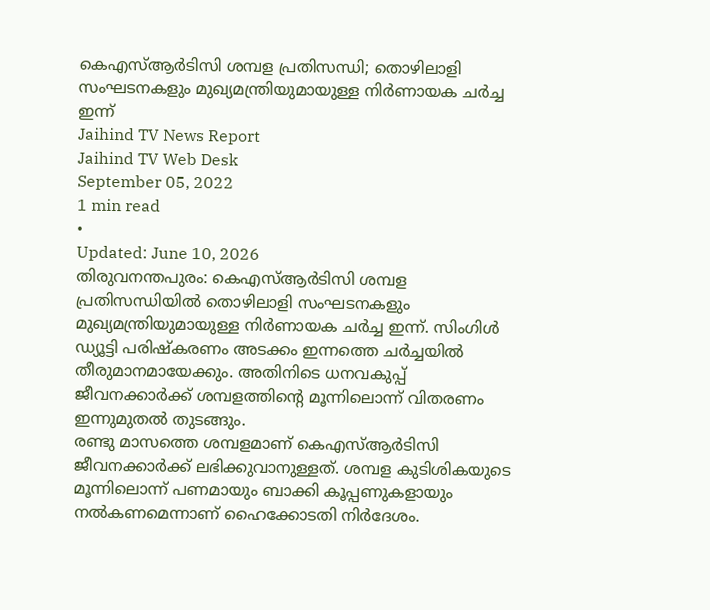കെഎസ്ആർടിസി ശമ്പള പ്രതിസന്ധി; തൊഴിലാളി സംഘടനകളും മുഖ്യമന്ത്രിയുമായുള്ള നിർണായക ചർച്ച ഇന്ന്
Jaihind TV News Report
Jaihind TV Web Desk
September 05, 2022
1 min read
•
Updated: June 10, 2026
തിരുവനന്തപുരം: കെഎസ്ആർടിസി ശമ്പള പ്രതിസന്ധിയിൽ തൊഴിലാളി സംഘടനകളും മുഖ്യമന്ത്രിയുമായുള്ള നിർണായക ചർച്ച ഇന്ന്. സിംഗിൾ ഡ്യൂട്ടി പരിഷ്കരണം അടക്കം ഇന്നത്തെ ചർച്ചയിൽ തീരുമാനമായേക്കും. അതിനിടെ ധനവകുപ്പ് ജീവനക്കാർക്ക് ശമ്പളത്തിന്റെ മൂന്നിലൊന്ന് വിതരണം ഇന്നുമുതൽ തുടങ്ങും.
രണ്ടു മാസത്തെ ശമ്പളമാണ് കെഎസ്ആർടിസി ജീവനക്കാർക്ക് ലഭിക്കുവാനുള്ളത്. ശമ്പള കുടിശികയുടെ മൂന്നിലൊന്ന് പണമായും ബാക്കി കൂപ്പണുകളായും നൽകണമെന്നാണ് ഹൈക്കോടതി നിർദേശം.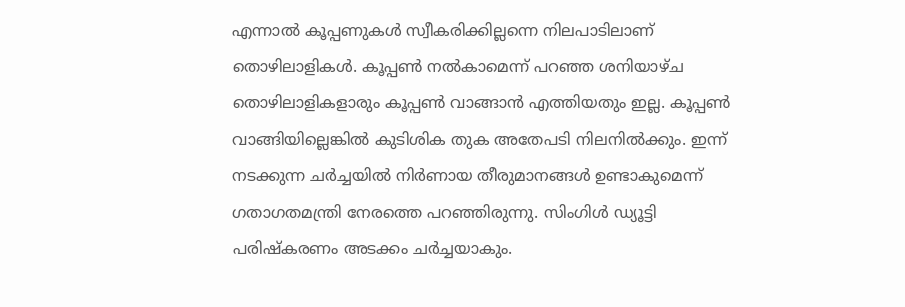എന്നാൽ കൂപ്പണുകൾ സ്വീകരിക്കില്ലന്നെ നിലപാടിലാണ് തൊഴിലാളികൾ. കൂപ്പൺ നൽകാമെന്ന് പറഞ്ഞ ശനിയാഴ്ച തൊഴിലാളികളാരും കൂപ്പൺ വാങ്ങാൻ എത്തിയതും ഇല്ല. കൂപ്പൺ വാങ്ങിയില്ലെങ്കിൽ കുടിശിക തുക അതേപടി നിലനിൽക്കും. ഇന്ന് നടക്കുന്ന ചർച്ചയിൽ നിർണായ തീരുമാനങ്ങൾ ഉണ്ടാകുമെന്ന് ഗതാഗതമന്ത്രി നേരത്തെ പറഞ്ഞിരുന്നു. സിംഗിൾ ഡ്യൂട്ടി പരിഷ്കരണം അടക്കം ചർച്ചയാകും.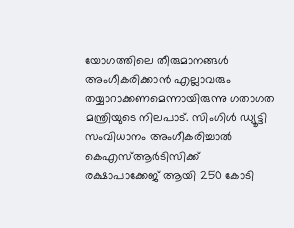യോഗത്തിലെ തീരുമാനങ്ങൾ അംഗീകരിക്കാൻ എല്ലാവരും തയ്യാറാക്കണമെന്നായിരുന്നു ഗതാഗത മന്ത്രിയുടെ നിലപാട്. സിംഗിൾ ഡ്യൂട്ടി സംവിധാനം അംഗീകരിച്ചാൽ കെഎസ്ആർടിസിക്ക് രക്ഷാപാക്കേജ് ആയി 250 കോടി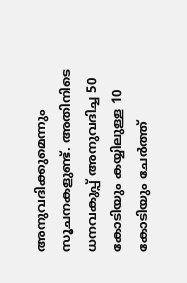അനുവദിക്കുമെന്നും സൂചനകളുണ്ട്. അതിനിടെ ധനവകുപ്പ് അനുവദിച്ച 50 കോടിയും കയ്യിലുള്ള 10 കോടിയും ചേർത്ത്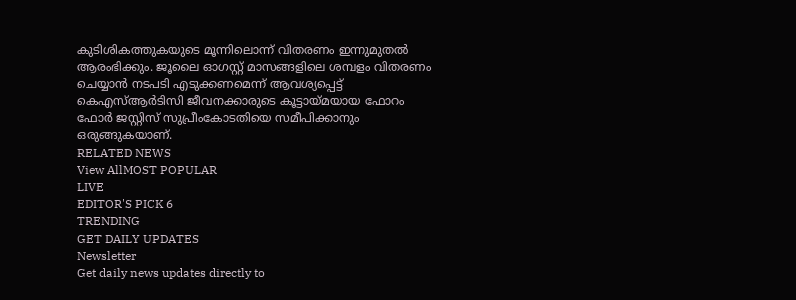കുടിശികത്തുകയുടെ മൂന്നിലൊന്ന് വിതരണം ഇന്നുമുതൽ ആരംഭിക്കും. ജൂലൈ ഓഗസ്റ്റ് മാസങ്ങളിലെ ശമ്പളം വിതരണം ചെയ്യാൻ നടപടി എടുക്കണമെന്ന് ആവശ്യപ്പെട്ട് കെഎസ്ആർടിസി ജീവനക്കാരുടെ കൂട്ടായ്മയായ ഫോറം ഫോർ ജസ്റ്റിസ് സുപ്രീംകോടതിയെ സമീപിക്കാനും ഒരുങ്ങുകയാണ്.
RELATED NEWS
View AllMOST POPULAR
LIVE
EDITOR'S PICK 6
TRENDING
GET DAILY UPDATES
Newsletter
Get daily news updates directly to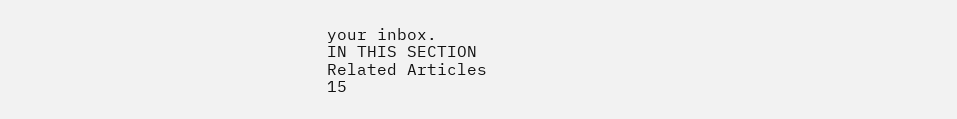your inbox.
IN THIS SECTION
Related Articles
15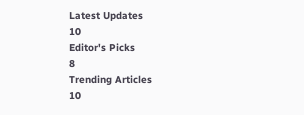Latest Updates
10
Editor's Picks
8
Trending Articles
10